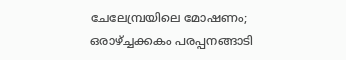ചേലേമ്പ്രയിലെ മോഷണം; ഒരാഴ്ച്ചക്കകം പരപ്പനങ്ങാടി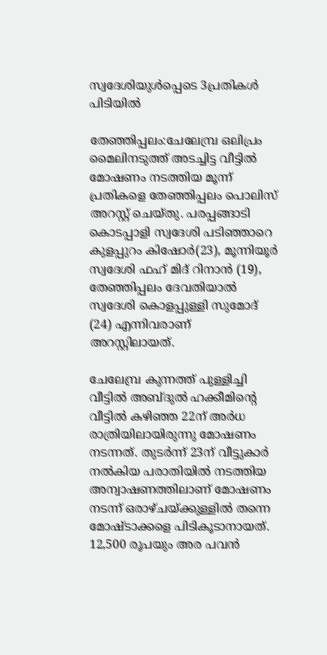സ്വദേശിയുള്‍പ്പെടെ 3പ്രതികള്‍ പിടിയില്‍

തേഞ്ഞിപ്പലം:ചേലേമ്പ്ര ഒലിപ്രം മൈലിനടുത്ത് അടച്ചിട്ട വീട്ടില്‍ മോഷണം നടത്തിയ മൂന്ന് പ്രതികളെ തേഞ്ഞിപ്പലം പൊലിസ് അറസ്റ്റ് ചെയ്തു. പരപ്പങ്ങാടി കൊടപ്പാളി സ്വദേശി പടിഞ്ഞാറെ കുളപ്പുറം കിഷോര്‍(23), മൂന്നിയൂര്‍ സ്വദേശി ഫഹ് മിദ് റിനാന്‍ (19), തേഞ്ഞിപ്പലം ദേവതിയാല്‍ സ്വദേശി കൊളപ്പുള്ളി സുമോദ് (24) എന്നിവരാണ് അറസ്റ്റിലായത്.

ചേലേമ്പ്ര കുന്നത്ത് പുള്ളിച്ചി വീട്ടില്‍ അബ്ദുല്‍ ഹക്കീമിന്റെ വീട്ടില്‍ കഴിഞ്ഞ 22ന് അര്‍ധ രാത്രിയിലായിരുന്നു മോഷണം നടന്നത്. തുടര്‍ന്ന് 23ന് വീട്ടുകാര്‍ നല്‍കിയ പരാതിയില്‍ നടത്തിയ അന്വാഷണത്തിലാണ് മോഷണം നടന്ന് ഒരാഴ്ചയ്ക്കുള്ളില്‍ തന്നെ മോഷ്ടാക്കളെ പിടികൂടാനായത്. 12,500 രൂപയും അര പവന്‍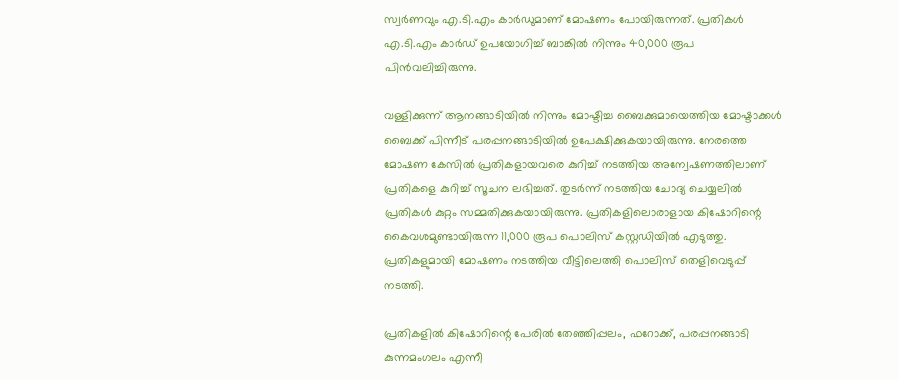സ്വര്‍ണവും എ.ടി.എം കാര്‍ഡുമാണ് മോഷണം പോയിരുന്നത്. പ്രതികള്‍ എ.ടി.എം കാര്‍ഡ് ഉപയോഗിച്ച് ബാങ്കില്‍ നിന്നും 40,000 രൂപ പിന്‍വലിച്ചിരുന്നു.

വള്ളിക്കുന്ന് ആനങ്ങാടിയില്‍ നിന്നും മോഷ്ടിച്ച ബൈക്കുമായെത്തിയ മോഷ്ടാക്കള്‍ ബൈക്ക് പിന്നീട് പരപ്പനങ്ങാടിയില്‍ ഉപേക്ഷിക്കുകയായിരുന്നു. നേരത്തെ മോഷണ കേസില്‍ പ്രതികളായവരെ കുറിച്ച് നടത്തിയ അന്വേഷണത്തിലാണ് പ്രതികളെ കുറിച്ച് സൂചന ലഭിച്ചത്. തുടര്‍ന്ന് നടത്തിയ ചോദ്യ ചെയ്യലില്‍ പ്രതികള്‍ കുറ്റം സമ്മതിക്കുകയായിരുന്നു. പ്രതികളിലൊരാളായ കിഷോറിന്റെ കൈവശമുണ്ടായിരുന്ന 11,000 രൂപ പൊലിസ് കസ്റ്റഡിയില്‍ എടുത്തു. പ്രതികളുമായി മോഷണം നടത്തിയ വീട്ടിലെത്തി പൊലിസ് തെളിവെടുപ്പ് നടത്തി.

പ്രതികളില്‍ കിഷോറിന്റെ പേരില്‍ തേഞ്ഞിപ്പലം, ഫറോക്ക്, പരപ്പനങ്ങാടി കുന്നമംഗലം എന്നീ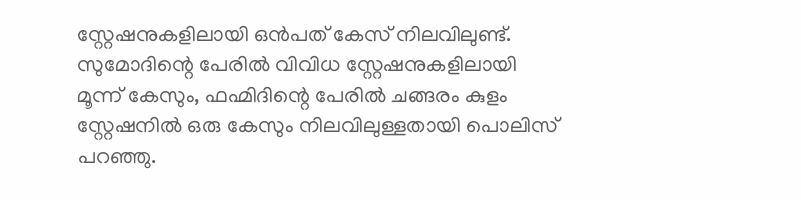സ്റ്റേഷനുകളിലായി ഒന്‍പത് കേസ് നിലവിലുണ്ട്. സുമോദിന്റെ പേരില്‍ വിവിധ സ്റ്റേഷനുകളിലായി മൂന്ന് കേസും, ഫഹ്മിദിന്റെ പേരില്‍ ചങ്ങരം കുളം സ്റ്റേഷനില്‍ ഒരു കേസും നിലവിലുള്ളതായി പൊലിസ് പറഞ്ഞു.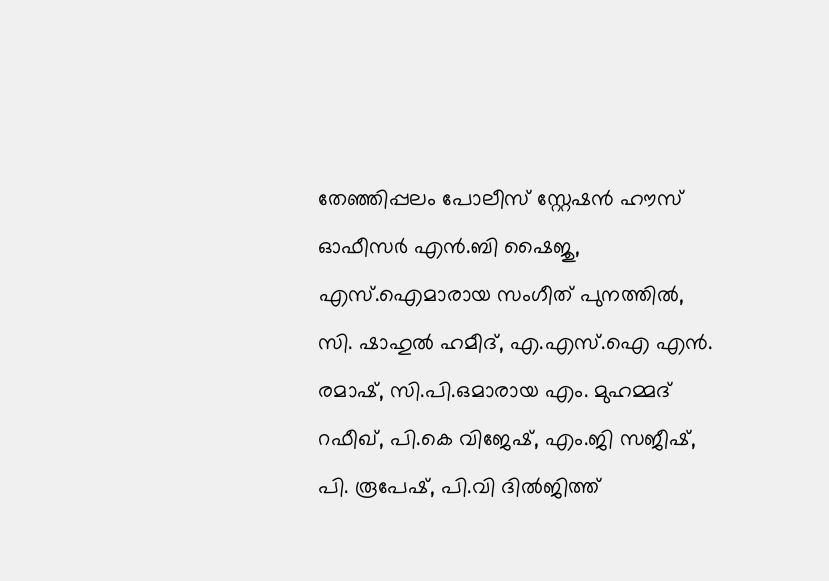തേഞ്ഞിപ്പലം പോലീസ് സ്റ്റേഷന്‍ ഹൗസ് ഓഫീസര്‍ എന്‍.ബി ഷൈജു, എസ്.ഐമാരായ സംഗീത് പുനത്തില്‍, സി. ഷാഹുല്‍ ഹമീദ്, എ.എസ്.ഐ എന്‍. രമാഷ്, സി.പി.ഒമാരായ എം. മുഹമ്മദ് റഫീഖ്, പി.കെ വിജേഷ്, എം.ജി സജീഷ്, പി. രൂപേഷ്, പി.വി ദില്‍ജിത്ത്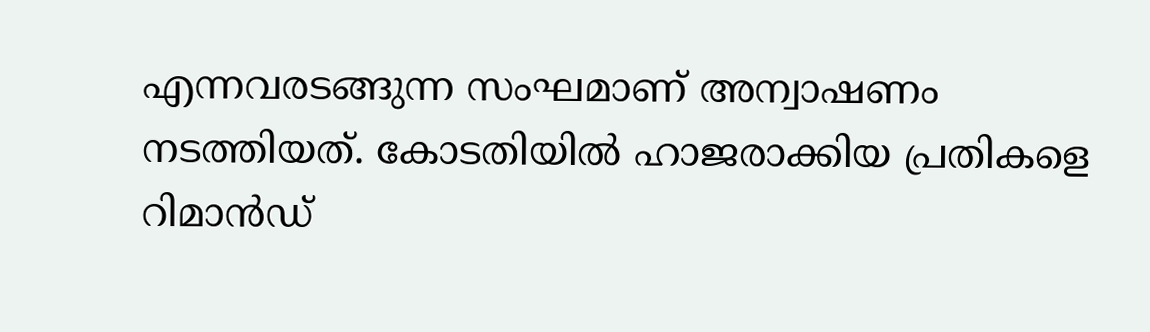എന്നവരടങ്ങുന്ന സംഘമാണ് അന്വാഷണം നടത്തിയത്. കോടതിയില്‍ ഹാജരാക്കിയ പ്രതികളെ റിമാന്‍ഡ്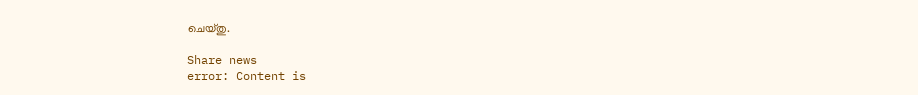ചെയ്തു.

Share news
error: Content is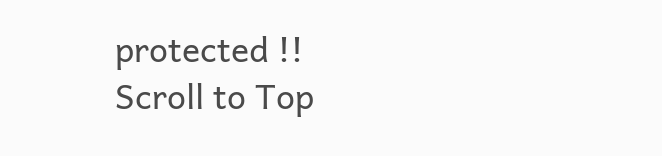protected !!
Scroll to Top